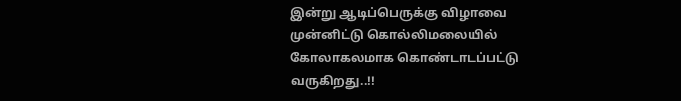இன்று ஆடிப்பெருக்கு விழாவை முன்னிட்டு கொல்லிமலையில் கோலாகலமாக கொண்டாடப்பட்டு வருகிறது..!!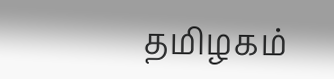தமிழகம்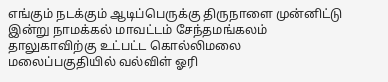எங்கும் நடக்கும் ஆடிப்பெருக்கு திருநாளை முன்னிட்டு இன்று நாமக்கல் மாவட்டம் சேந்தமங்கலம் தாலுகாவிற்கு உட்பட்ட கொல்லிமலை மலைப்பகுதியில் வல்விள் ஓரி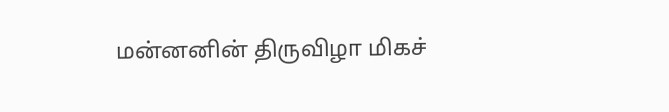மன்னனின் திருவிழா மிகச்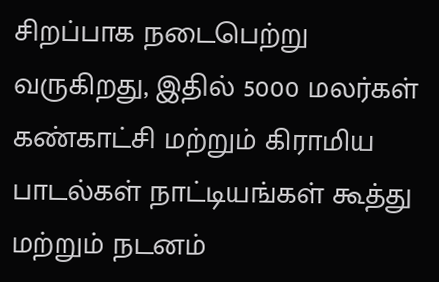சிறப்பாக நடைபெற்று வருகிறது, இதில் 5000 மலர்கள் கண்காட்சி மற்றும் கிராமிய பாடல்கள் நாட்டியங்கள் கூத்து மற்றும் நடனம்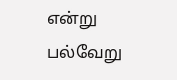என்று பல்வேறு